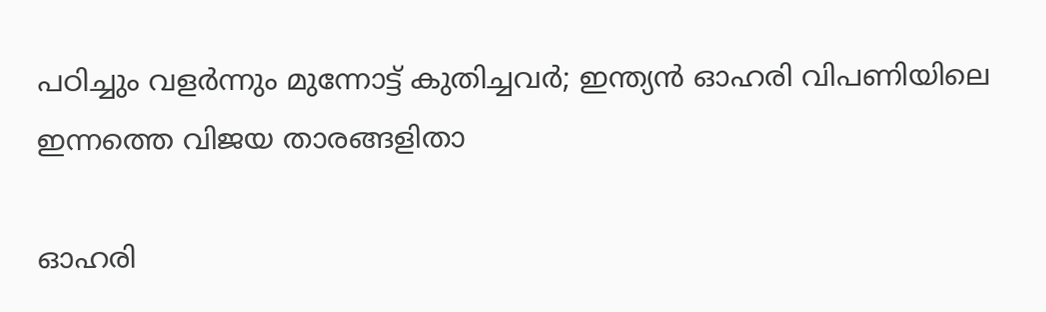പഠിച്ചും വളർന്നും മുന്നോട്ട് കുതിച്ചവർ; ഇന്ത്യൻ ഓഹരി വിപണിയിലെ ഇന്നത്തെ വിജയ താരങ്ങളിതാ

ഓഹരി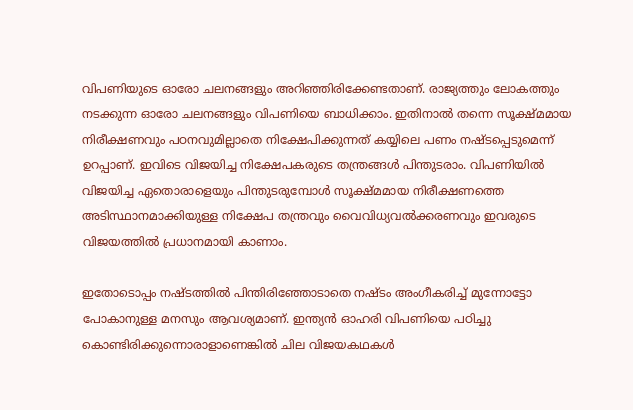വിപണിയുടെ ഓരോ ചലനങ്ങളും അറിഞ്ഞിരിക്കേണ്ടതാണ്. രാജ്യത്തും ലോകത്തും നടക്കുന്ന ഓരോ ചലനങ്ങളും വിപണിയെ ബാധിക്കാം. ഇതിനാൽ തന്നെ സൂക്ഷ്മമായ നിരീക്ഷണവും പഠനവുമില്ലാതെ നിക്ഷേപിക്കുന്നത് കയ്യിലെ പണം നഷ്ടപ്പെടുമെന്ന് ഉറപ്പാണ്. ഇവിടെ വിജയിച്ച നിക്ഷേപകരുടെ തന്ത്രങ്ങൾ പിന്തുടരാം. വിപണിയിൽ വിജയിച്ച ഏതൊരാളെയും പിന്തുടരുമ്പോൾ സൂക്ഷ്മമായ നിരീക്ഷണത്തെ അടിസ്ഥാനമാക്കിയുള്ള നിക്ഷേപ തന്ത്രവും വൈവിധ്യവൽക്കരണവും ഇവരുടെ വിജയത്തിൽ പ്രധാനമായി കാണാം.

ഇതോടൊപ്പം നഷ്ടത്തിൽ പിന്തിരിഞ്ഞോടാതെ നഷ്ടം അംഗീകരിച്ച് മുന്നോട്ടോ പോകാനുള്ള മനസും ആവശ്യമാണ്. ഇന്ത്യൻ ഓഹരി വിപണിയെ പഠിച്ചു കൊണ്ടിരിക്കുന്നൊരാളാണെങ്കിൽ ചില വിജയകഥകൾ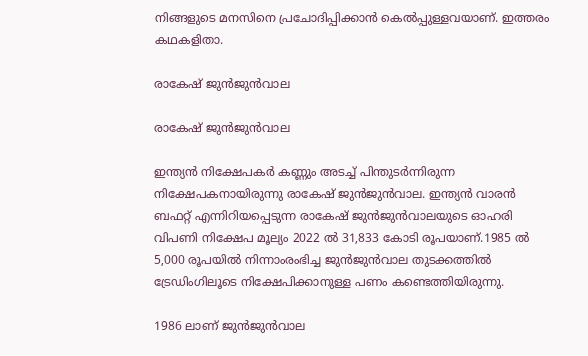നിങ്ങളുടെ മനസിനെ പ്രചോദിപ്പിക്കാൻ കെൽപ്പുള്ളവയാണ്. ഇത്തരം കഥകളിതാ.

രാകേഷ് ജുന്‍ജുന്‍വാല

രാകേഷ് ജുന്‍ജുന്‍വാല

ഇന്ത്യൻ നിക്ഷേപകർ കണ്ണും അടച്ച് പിന്തുടർന്നിരുന്ന നിക്ഷേപകനായിരുന്നു രാകേഷ് ജുൻജുൻവാല. ഇന്ത്യന്‍ വാരന്‍ ബഫറ്റ് എന്നിറിയപ്പെടുന്ന രാകേഷ് ജുന്‍ജുന്‍വാലയുടെ ഓഹരി വിപണി നിക്ഷേപ മൂല്യം 2022 ല്‍ 31,833 കോടി രൂപയാണ്.1985 ല്‍ 5,000 രൂപയില്‍ നിന്നാംരംഭിച്ച ജുന്‍ജുന്‍വാല തുടക്കത്തിൽ ട്രേഡിംഗിലൂടെ നിക്ഷേപിക്കാനുള്ള പണം കണ്ടെത്തിയിരുന്നു.

1986 ലാണ് ജുൻജുൻവാല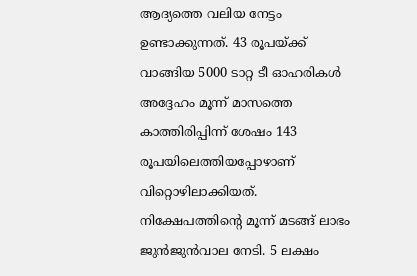ആദ്യത്തെ വലിയ നേട്ടം ഉണ്ടാക്കുന്നത്. 43 രൂപയ്ക്ക് വാങ്ങിയ 5000 ടാറ്റ ടീ ഓഹരികള്‍ അദ്ദേഹം മൂന്ന് മാസത്തെ കാത്തിരിപ്പിന്ന് ശേഷം 143 രൂപയിലെത്തിയപ്പോഴാണ് വിറ്റൊഴിലാക്കിയത്. നിക്ഷേപത്തിന്റെ മൂന്ന് മടങ്ങ് ലാഭം ജുന്‍ജുന്‍വാല നേടി. 5 ലക്ഷം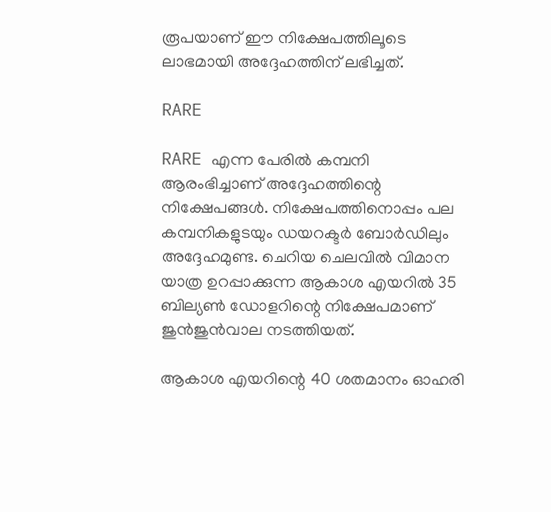രൂപയാണ് ഈ നിക്ഷേപത്തിലൂടെ ലാഭമായി അദ്ദേഹത്തിന് ലഭിച്ചത്.

RARE

RARE എന്ന പേരിൽ കമ്പനി ആരംഭിച്ചാണ് അദ്ദേഹത്തിന്റെ നിക്ഷേപങ്ങൾ. നിക്ഷേപത്തിനൊപ്പം പല കമ്പനികളുടയും ഡയറക്ടര്‍ ബോര്‍ഡിലും അദ്ദേഹമുണ്ട. ചെറിയ ചെലവില്‍ വിമാന യാത്ര ഉറപ്പാക്കുന്ന ആകാശ എയറില്‍ 35 ബില്യണ്‍ ഡോളറിന്റെ നിക്ഷേപമാണ് ജുന്‍ജുന്‍വാല നടത്തിയത്.

ആകാശ എയറിന്റെ 40 ശതമാനം ഓഹരി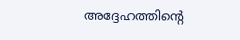അദ്ദേഹത്തിന്റെ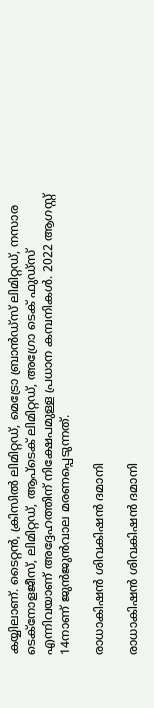കയ്യിലാണ്. ടൈറ്റന്‍, ക്രിസില്‍ ലിമിറ്റഡ്, മെട്രോ ബ്രാന്‍ഡ്സ് ലിമിറ്റഡ്, നസാര ടെക്നോളജീസ്, ലിമിറ്റഡ്, ആപ്ടെക് ലിമിറ്റഡ്, അഗ്രോ ടെക് ഫുഡ്സ് എന്നിവയാണ് അദ്ദേഹത്തിന് നിക്ഷേപമുള്ള പ്രധാന കമ്പനികൾ. 2022 ആഗസ്റ്റ് 14നാണ് ജുൻജുൻവാല മരണപ്പെടുന്നത്.

രാധാകിഷന്‍ ശിവകിഷന്‍ ദമാനി

രാധാകിഷന്‍ ശിവകിഷന്‍ ദമാനി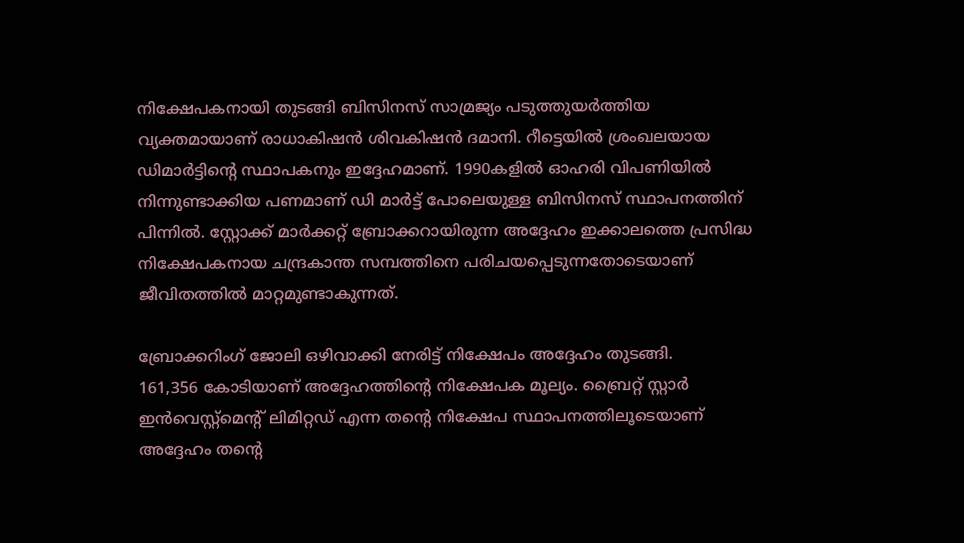നിക്ഷേപകനായി തുടങ്ങി ബിസിനസ് സാമ്രജ്യം പടുത്തുയര്‍ത്തിയ വ്യക്തമായാണ് രാധാകിഷന്‍ ശിവകിഷന്‍ ദമാനി. റീട്ടെയില്‍ ശ്രംഖലയായ ഡിമാര്‍ട്ടിന്റെ സ്ഥാപകനും ഇദ്ദേഹമാണ്. 1990കളിൽ ഓഹരി വിപണിയിൽ നിന്നുണ്ടാക്കിയ പണമാണ് ഡി മാർട്ട് പോലെയുള്ള ബിസിനസ് സ്ഥാപനത്തിന് പിന്നിൽ. സ്റ്റോക്ക് മാർക്കറ്റ് ബ്രോക്കറായിരുന്ന അദ്ദേഹം ഇക്കാലത്തെ പ്രസിദ്ധ നിക്ഷേപകനായ ചന്ദ്രകാന്ത സമ്പത്തിനെ പരിചയപ്പെടുന്നതോടെയാണ് ജീവിതത്തിൽ മാറ്റമുണ്ടാകുന്നത്.

ബ്രോക്കറിംഗ് ജോലി ഒഴിവാക്കി നേരിട്ട് നിക്ഷേപം അദ്ദേഹം തുടങ്ങി.
161,356 കോടിയാണ് അദ്ദേഹത്തിന്റെ നിക്ഷേപക മൂല്യം. ബ്രൈറ്റ് സ്റ്റാര്‍ ഇന്‍വെസ്റ്റ്മെന്റ് ലിമിറ്റഡ് എന്ന തന്റെ നിക്ഷേപ സ്ഥാപനത്തിലൂടെയാണ് അദ്ദേഹം തന്റെ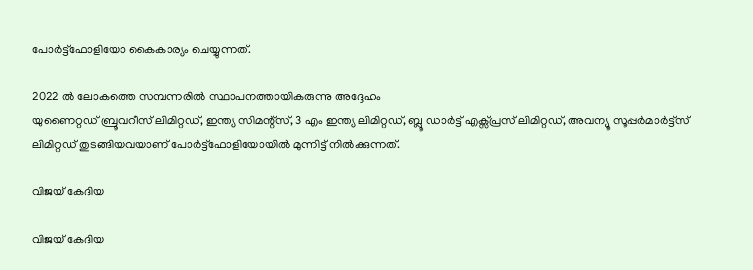പോര്‍ട്ട്ഫോളിയോ കൈകാര്യം ചെയ്യുന്നത്.

2022 ല്‍ ലോകത്തെ സമ്പന്നരില്‍ സ്ഥാപനത്തായികരുന്നു അദ്ദേഹം
യുണൈറ്റഡ് ബ്രൂവറീസ് ലിമിറ്റഡ്, ഇന്ത്യ സിമന്റ്സ്, 3 എം ഇന്ത്യ ലിമിറ്റഡ്, ബ്ലൂ ഡാര്‍ട്ട് എക്സ്പ്രസ് ലിമിറ്റഡ്, അവന്യൂ സൂപ്പര്‍മാര്‍ട്ട്സ് ലിമിറ്റഡ് തുടങ്ങിയവയാണ് പോർട്ട്ഫോളിയോയിൽ മുന്നിട്ട് നിൽക്കുന്നത്.

വിജയ് കേദിയ

വിജയ് കേദിയ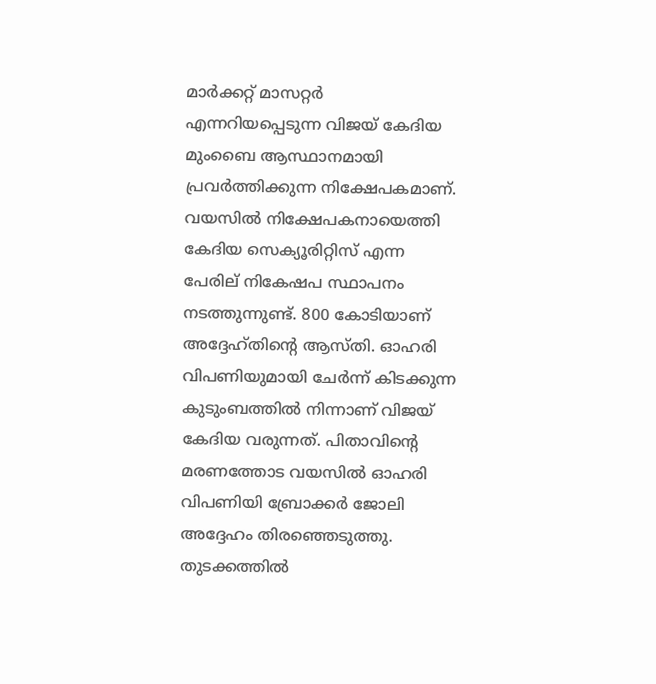മാര്‍ക്കറ്റ് മാസറ്റര്‍ എന്നറിയപ്പെടുന്ന വിജയ് കേദിയ മുംബൈ ആസ്ഥാനമായി പ്രവർത്തിക്കുന്ന നിക്ഷേപകമാണ്. വയസില്‍ നിക്ഷേപകനായെത്തി കേദിയ സെക്യൂരിറ്റിസ് എന്ന പേരില് നികേഷപ സ്ഥാപനം നടത്തുന്നുണ്ട്. 800 കോടിയാണ് അദ്ദേഹ്തിന്റെ ആസ്തി. ഓഹരി വിപണിയുമായി ചേർന്ന് കിടക്കുന്ന കുടുംബത്തിൽ നിന്നാണ് വിജയ് കേദിയ വരുന്നത്. പിതാവിന്റെ മരണത്തോട വയസില്‍ ഓഹരി വിപണിയി ബ്രോക്കർ ജോലി അദ്ദേഹം തിരഞ്ഞെടുത്തു. തുടക്കത്തില്‍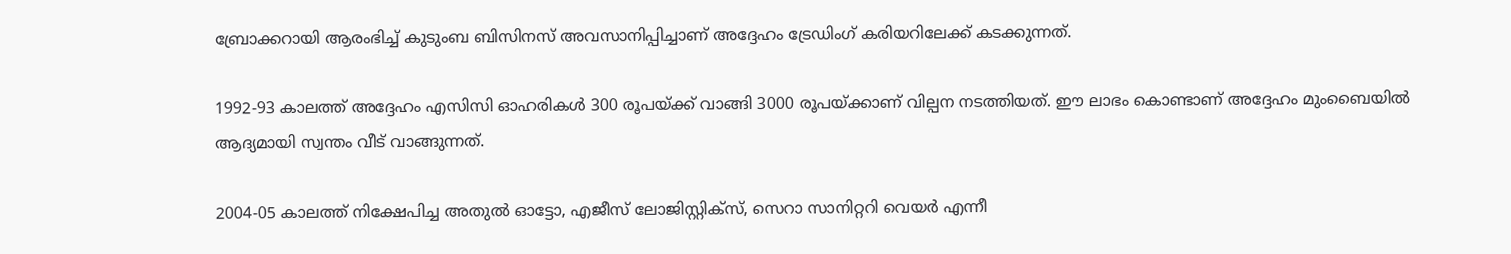ബ്രോക്കറായി ആരംഭിച്ച് കുടുംബ ബിസിനസ് അവസാനിപ്പിച്ചാണ് അദ്ദേഹം ട്രേഡിംഗ് കരിയറിലേക്ക് കടക്കുന്നത്.

1992-93 കാലത്ത് അദ്ദേഹം എസിസി ഓഹരികള്‍ 300 രൂപയ്ക്ക് വാങ്ങി 3000 രൂപയ്ക്കാണ് വില്പന നടത്തിയത്. ഈ ലാഭം കൊണ്ടാണ് അദ്ദേഹം മുംബൈയിൽ ആദ്യമായി സ്വന്തം വീട് വാങ്ങുന്നത്.

2004-05 കാലത്ത് നിക്ഷേപിച്ച അതുല്‍ ഓട്ടോ, എജീസ് ലോജിസ്റ്റിക്‌സ്, സെറാ സാനിറ്ററി വെയര്‍ എന്നീ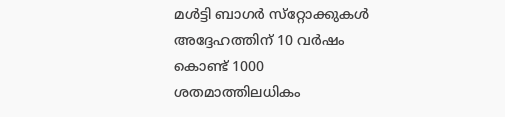മള്‍ട്ടി ബാഗര്‍ സ്‌റ്റോക്കുകള്‍ അദ്ദേഹത്തിന് 10 വർഷം കൊണ്ട് 1000 ശതമാത്തിലധികം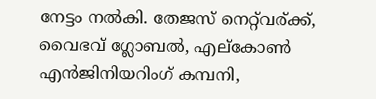നേട്ടം നല്‍കി. തേജസ് നെറ്റ്‍വര്ക്ക്, വൈഭവ് ഗ്ലോബല്‍, എല്‌കോണ്‍ എന്‍ജിനിയറിംഗ് കമ്പനി,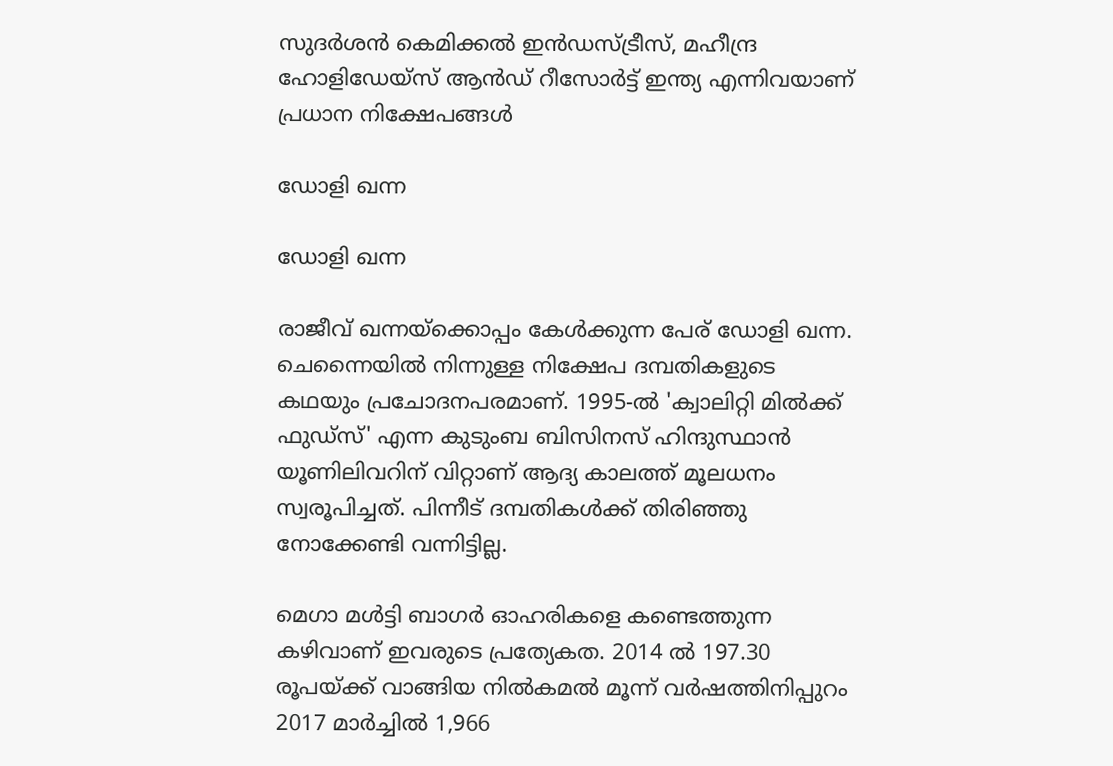സുദര്‍ശന്‍ കെമിക്കല്‍ ഇന്‍ഡസ്ട്രീസ്, മഹീന്ദ്ര ഹോളിഡേയ്‌സ് ആന്‍ഡ് റീസോര്‍ട്ട് ഇന്ത്യ എന്നിവയാണ് പ്രധാന നിക്ഷേപങ്ങൾ

ഡോളി ഖന്ന

ഡോളി ഖന്ന

രാജീവ് ഖന്നയ്ക്കൊപ്പം കേള്‍ക്കുന്ന പേര് ഡോളി ഖന്ന. ചെന്നൈയിൽ നിന്നുള്ള നിക്ഷേപ ദമ്പതികളുടെ കഥയും പ്രചോദനപരമാണ്. 1995-ല്‍ 'ക്വാലിറ്റി മില്‍ക്ക് ഫുഡ്‌സ്' എന്ന കുടുംബ ബിസിനസ് ഹിന്ദുസ്ഥാന്‍ യൂണിലിവറിന് വിറ്റാണ് ആദ്യ കാലത്ത് മൂലധനം സ്വരൂപിച്ചത്. പിന്നീട് ദമ്പതികൾക്ക് തിരിഞ്ഞു നോക്കേണ്ടി വന്നിട്ടില്ല.

മെഗാ മൾട്ടി ബാഗർ ഓഹരികളെ കണ്ടെത്തുന്ന കഴിവാണ് ഇവരുടെ പ്രത്യേകത. 2014 ല്‍ 197.30 രൂപയ്ക്ക് വാങ്ങിയ നില്‍കമല്‍ മൂന്ന് വർഷത്തിനിപ്പുറം 2017 മാർച്ചിൽ 1,966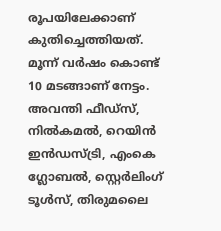രൂപയിലേക്കാണ് കുതിച്ചെത്തിയത്. മൂന്ന് വർഷം കൊണ്ട് 10 മടങ്ങാണ് നേട്ടം. അവന്തി ഫീഡ്സ്, നില്‍കമല്‍, റെയിന്‍ ഇന്‍ഡസ്ട്രി, എംകെ ഗ്ലോബല്‍, സ്റ്റെര്‍ലിംഗ് ടൂള്‍സ്, തിരുമലൈ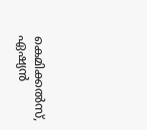കെമിക്കല്‍സ്, ഏഷ്യന്‍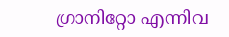ഗ്രാനിറ്റോ എന്നിവ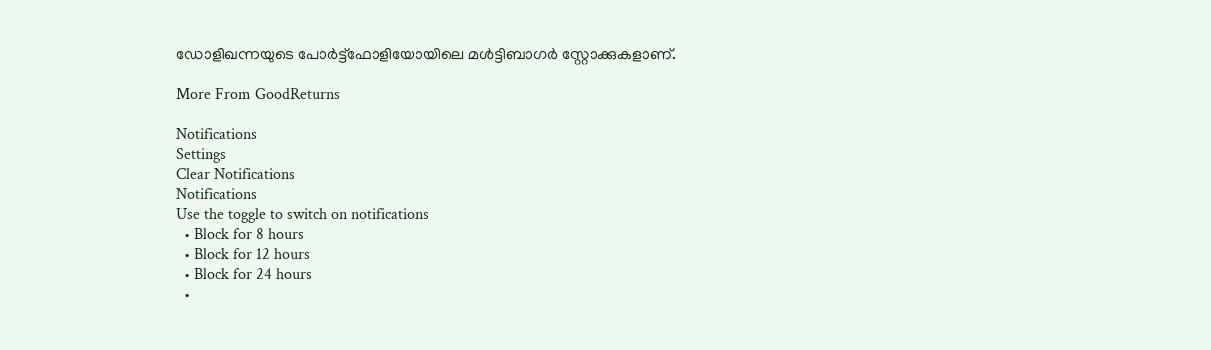ഡോളിഖന്നയുടെ പോര്‍ട്ട്ഫോളിയോയിലെ മൾട്ടിബാഗർ സ്റ്റോക്കുകളാണ്.

More From GoodReturns

Notifications
Settings
Clear Notifications
Notifications
Use the toggle to switch on notifications
  • Block for 8 hours
  • Block for 12 hours
  • Block for 24 hours
  •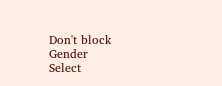Don't block
Gender
Select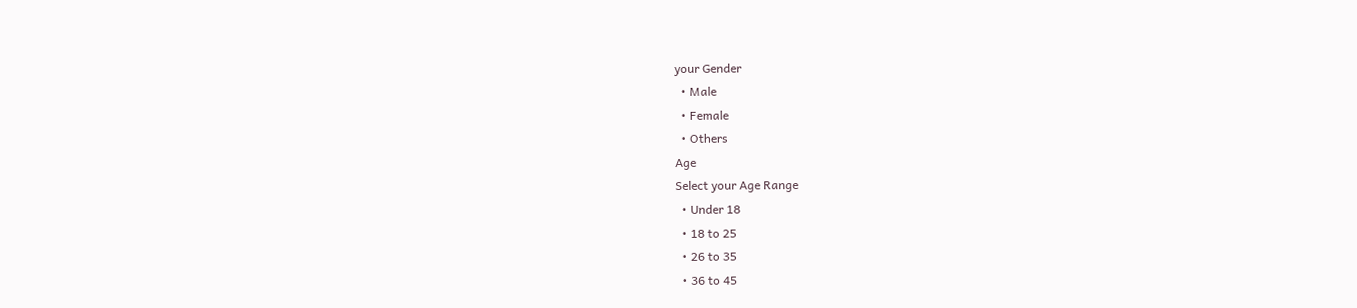your Gender
  • Male
  • Female
  • Others
Age
Select your Age Range
  • Under 18
  • 18 to 25
  • 26 to 35
  • 36 to 45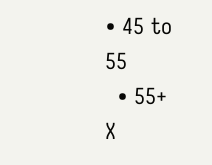• 45 to 55
  • 55+
X